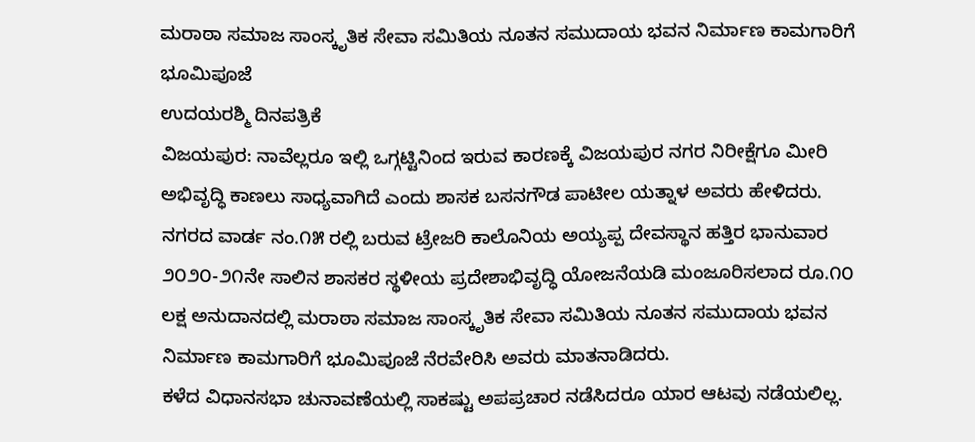ಮರಾಠಾ ಸಮಾಜ ಸಾಂಸ್ಕೃತಿಕ ಸೇವಾ ಸಮಿತಿಯ ನೂತನ ಸಮುದಾಯ ಭವನ ನಿರ್ಮಾಣ ಕಾಮಗಾರಿಗೆ ಭೂಮಿಪೂಜೆ
ಉದಯರಶ್ಮಿ ದಿನಪತ್ರಿಕೆ
ವಿಜಯಪುರ: ನಾವೆಲ್ಲರೂ ಇಲ್ಲಿ ಒಗ್ಗಟ್ಟಿನಿಂದ ಇರುವ ಕಾರಣಕ್ಕೆ ವಿಜಯಪುರ ನಗರ ನಿರೀಕ್ಷೆಗೂ ಮೀರಿ ಅಭಿವೃದ್ಧಿ ಕಾಣಲು ಸಾಧ್ಯವಾಗಿದೆ ಎಂದು ಶಾಸಕ ಬಸನಗೌಡ ಪಾಟೀಲ ಯತ್ನಾಳ ಅವರು ಹೇಳಿದರು.
ನಗರದ ವಾರ್ಡ ನಂ.೧೫ ರಲ್ಲಿ ಬರುವ ಟ್ರೇಜರಿ ಕಾಲೊನಿಯ ಅಯ್ಯಪ್ಪ ದೇವಸ್ಥಾನ ಹತ್ತಿರ ಭಾನುವಾರ ೨೦೨೦-೨೧ನೇ ಸಾಲಿನ ಶಾಸಕರ ಸ್ಥಳೀಯ ಪ್ರದೇಶಾಭಿವೃದ್ಧಿ ಯೋಜನೆಯಡಿ ಮಂಜೂರಿಸಲಾದ ರೂ.೧೦ ಲಕ್ಷ ಅನುದಾನದಲ್ಲಿ ಮರಾಠಾ ಸಮಾಜ ಸಾಂಸ್ಕೃತಿಕ ಸೇವಾ ಸಮಿತಿಯ ನೂತನ ಸಮುದಾಯ ಭವನ ನಿರ್ಮಾಣ ಕಾಮಗಾರಿಗೆ ಭೂಮಿಪೂಜೆ ನೆರವೇರಿಸಿ ಅವರು ಮಾತನಾಡಿದರು.
ಕಳೆದ ವಿಧಾನಸಭಾ ಚುನಾವಣೆಯಲ್ಲಿ ಸಾಕಷ್ಟು ಅಪಪ್ರಚಾರ ನಡೆಸಿದರೂ ಯಾರ ಆಟವು ನಡೆಯಲಿಲ್ಲ.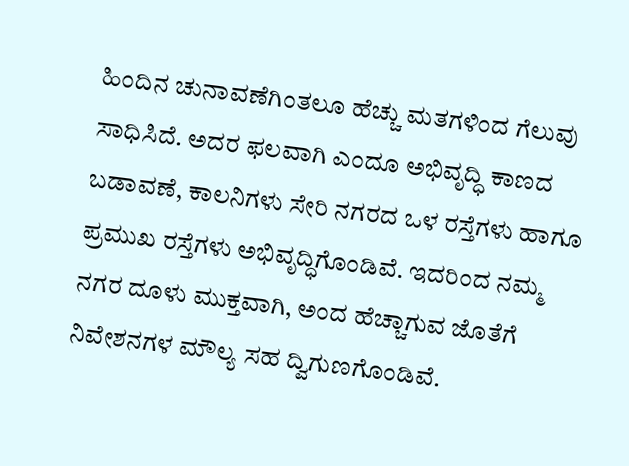ಹಿಂದಿನ ಚುನಾವಣೆಗಿಂತಲೂ ಹೆಚ್ಚು ಮತಗಳಿಂದ ಗೆಲುವು ಸಾಧಿಸಿದೆ. ಅದರ ಫಲವಾಗಿ ಎಂದೂ ಅಭಿವೃದ್ಧಿ ಕಾಣದ ಬಡಾವಣೆ, ಕಾಲನಿಗಳು ಸೇರಿ ನಗರದ ಒಳ ರಸ್ತೆಗಳು ಹಾಗೂ ಪ್ರಮುಖ ರಸ್ತೆಗಳು ಅಭಿವೃದ್ಧಿಗೊಂಡಿವೆ. ಇದರಿಂದ ನಮ್ಮ ನಗರ ದೂಳು ಮುಕ್ತವಾಗಿ, ಅಂದ ಹೆಚ್ಚಾಗುವ ಜೊತೆಗೆ ನಿವೇಶನಗಳ ಮೌಲ್ಯ ಸಹ ದ್ವಿಗುಣಗೊಂಡಿವೆ.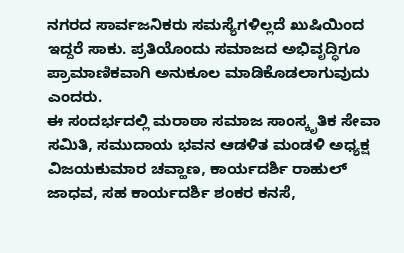ನಗರದ ಸಾರ್ವಜನಿಕರು ಸಮಸ್ಯೆಗಳಿಲ್ಲದೆ ಖುಷಿಯಿಂದ ಇದ್ದರೆ ಸಾಕು. ಪ್ರತಿಯೊಂದು ಸಮಾಜದ ಅಭಿವೃದ್ಧಿಗೂ ಪ್ರಾಮಾಣಿಕವಾಗಿ ಅನುಕೂಲ ಮಾಡಿಕೊಡಲಾಗುವುದು ಎಂದರು.
ಈ ಸಂದರ್ಭದಲ್ಲಿ ಮರಾಠಾ ಸಮಾಜ ಸಾಂಸ್ಕೃತಿಕ ಸೇವಾ ಸಮಿತಿ, ಸಮುದಾಯ ಭವನ ಆಡಳಿತ ಮಂಡಳಿ ಅಧ್ಯಕ್ಷ ವಿಜಯಕುಮಾರ ಚವ್ಹಾಣ, ಕಾರ್ಯದರ್ಶಿ ರಾಹುಲ್ ಜಾಧವ, ಸಹ ಕಾರ್ಯದರ್ಶಿ ಶಂಕರ ಕನಸೆ,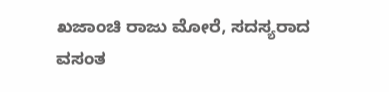ಖಜಾಂಚಿ ರಾಜು ಮೋರೆ, ಸದಸ್ಯರಾದ ವಸಂತ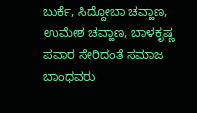ಬುರ್ಕೆ, ಸಿದ್ದೋಬಾ ಚವ್ಹಾಣ, ಉಮೇಶ ಚವ್ಹಾಣ, ಬಾಳಕೃಷ್ಣ ಪವಾರ ಸೇರಿದಂತೆ ಸಮಾಜ ಬಾಂಧವರು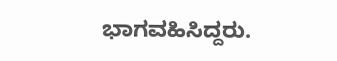ಭಾಗವಹಿಸಿದ್ದರು.